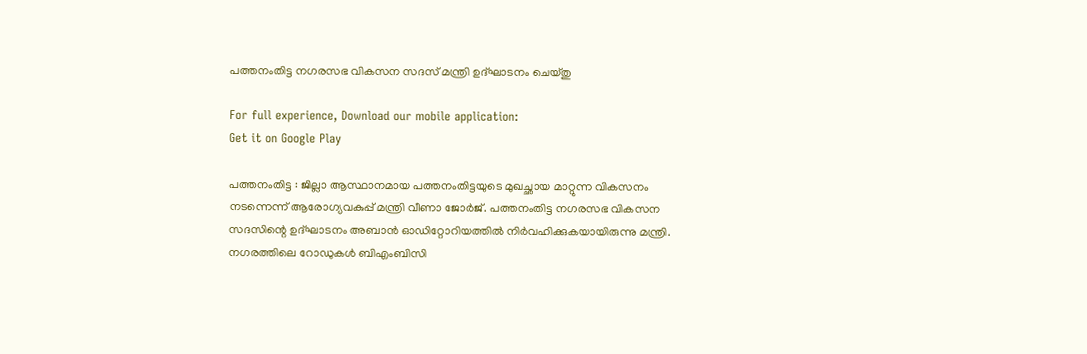പത്തനംതിട്ട നഗരസഭ വികസന സദസ് മന്ത്രി ഉദ്ഘാടനം ചെയ്തു

For full experience, Download our mobile application:
Get it on Google Play

പത്തനംതിട്ട : ജില്ലാ ആസ്ഥാനമായ പത്തനംതിട്ടയുടെ മുഖച്ഛായ മാറ്റുന്ന വികസനം നടന്നെന്ന് ആരോഗ്യവകുപ്പ് മന്ത്രി വീണാ ജോര്‍ജ്. പത്തനംതിട്ട നഗരസഭ വികസന സദസിന്റെ ഉദ്ഘാടനം അബാന്‍ ഓഡിറ്റോറിയത്തില്‍ നിര്‍വഹിക്കുകയായിരുന്നു മന്ത്രി. നഗരത്തിലെ റോഡുകള്‍ ബിഎംബിസി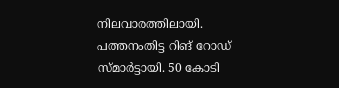നിലവാരത്തിലായി. പത്തനംതിട്ട റിങ് റോഡ് സ്മാര്‍ട്ടായി. 50 കോടി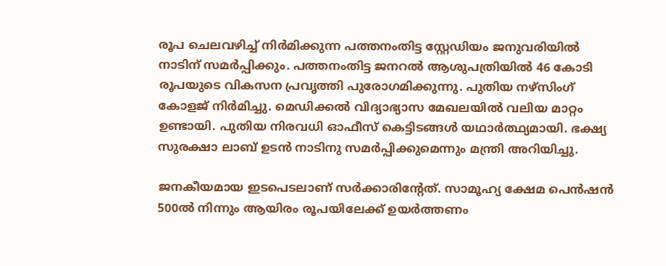രൂപ ചെലവഴിച്ച് നിര്‍മിക്കുന്ന പത്തനംതിട്ട സ്റ്റേഡിയം ജനുവരിയില്‍ നാടിന് സമര്‍പ്പിക്കും. പത്തനംതിട്ട ജനറല്‍ ആശുപത്രിയില്‍ 46 കോടി രൂപയുടെ വികസന പ്രവൃത്തി പുരോഗമിക്കുന്നു. പുതിയ നഴ്‌സിംഗ് കോളജ് നിര്‍മിച്ചു. മെഡിക്കല്‍ വിദ്യാഭ്യാസ മേഖലയില്‍ വലിയ മാറ്റം ഉണ്ടായി. പുതിയ നിരവധി ഓഫീസ് കെട്ടിടങ്ങള്‍ യഥാര്‍ത്ഥ്യമായി. ഭക്ഷ്യ സുരക്ഷാ ലാബ് ഉടന്‍ നാടിനു സമര്‍പ്പിക്കുമെന്നും മന്ത്രി അറിയിച്ചു.

ജനകീയമായ ഇടപെടലാണ് സര്‍ക്കാരിന്റേത്. സാമൂഹ്യ ക്ഷേമ പെന്‍ഷന്‍ 500ല്‍ നിന്നും ആയിരം രൂപയിലേക്ക് ഉയര്‍ത്തണം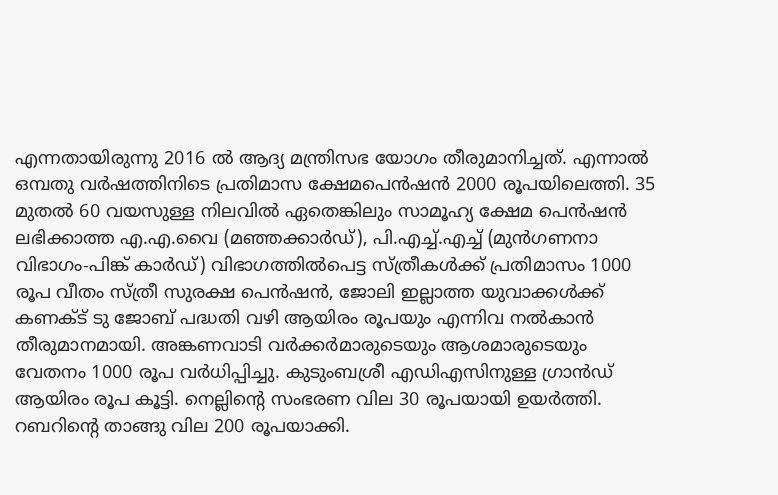എന്നതായിരുന്നു 2016 ല്‍ ആദ്യ മന്ത്രിസഭ യോഗം തീരുമാനിച്ചത്. എന്നാല്‍ ഒമ്പതു വര്‍ഷത്തിനിടെ പ്രതിമാസ ക്ഷേമപെന്‍ഷന്‍ 2000 രൂപയിലെത്തി. 35 മുതല്‍ 60 വയസുള്ള നിലവില്‍ ഏതെങ്കിലും സാമൂഹ്യ ക്ഷേമ പെന്‍ഷന്‍ ലഭിക്കാത്ത എ.എ.വൈ (മഞ്ഞക്കാര്‍ഡ്), പി.എച്ച്.എച്ച് (മുന്‍ഗണനാ വിഭാഗം-പിങ്ക് കാര്‍ഡ്) വിഭാഗത്തില്‍പെട്ട സ്ത്രീകള്‍ക്ക് പ്രതിമാസം 1000 രൂപ വീതം സ്ത്രീ സുരക്ഷ പെന്‍ഷന്‍, ജോലി ഇല്ലാത്ത യുവാക്കള്‍ക്ക് കണക്ട് ടു ജോബ് പദ്ധതി വഴി ആയിരം രൂപയും എന്നിവ നല്‍കാന്‍ തീരുമാനമായി. അങ്കണവാടി വര്‍ക്കര്‍മാരുടെയും ആശമാരുടെയും വേതനം 1000 രൂപ വര്‍ധിപ്പിച്ചു. കുടുംബശ്രീ എഡിഎസിനുള്ള ഗ്രാന്‍ഡ് ആയിരം രൂപ കൂട്ടി. നെല്ലിന്റെ സംഭരണ വില 30 രൂപയായി ഉയര്‍ത്തി. റബറിന്റെ താങ്ങു വില 200 രൂപയാക്കി.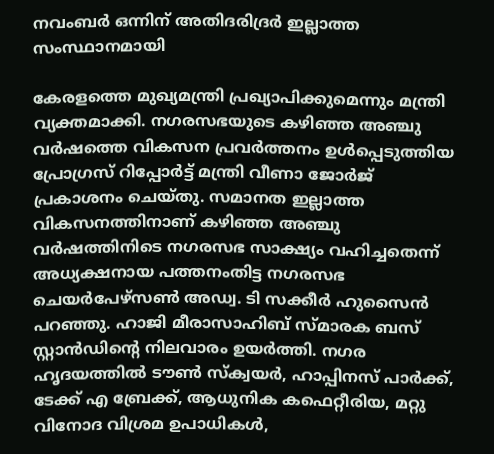നവംബര്‍ ഒന്നിന് അതിദരിദ്രര്‍ ഇല്ലാത്ത സംസ്ഥാനമായി

കേരളത്തെ മുഖ്യമന്ത്രി പ്രഖ്യാപിക്കുമെന്നും മന്ത്രി വ്യക്തമാക്കി. നഗരസഭയുടെ കഴിഞ്ഞ അഞ്ചു വര്‍ഷത്തെ വികസന പ്രവര്‍ത്തനം ഉള്‍പ്പെടുത്തിയ പ്രോഗ്രസ് റിപ്പോര്‍ട്ട് മന്ത്രി വീണാ ജോര്‍ജ് പ്രകാശനം ചെയ്തു. സമാനത ഇല്ലാത്ത വികസനത്തിനാണ് കഴിഞ്ഞ അഞ്ചു വര്‍ഷത്തിനിടെ നഗരസഭ സാക്ഷ്യം വഹിച്ചതെന്ന് അധ്യക്ഷനായ പത്തനംതിട്ട നഗരസഭ ചെയര്‍പേഴ്‌സണ്‍ അഡ്വ. ടി സക്കീര്‍ ഹുസൈന്‍ പറഞ്ഞു. ഹാജി മീരാസാഹിബ് സ്മാരക ബസ് സ്റ്റാന്‍ഡിന്റെ നിലവാരം ഉയര്‍ത്തി. നഗര ഹൃദയത്തില്‍ ടൗണ്‍ സ്‌ക്വയര്‍, ഹാപ്പിനസ് പാര്‍ക്ക്, ടേക്ക് എ ബ്രേക്ക്, ആധുനിക കഫെറ്റീരിയ, മറ്റു വിനോദ വിശ്രമ ഉപാധികള്‍,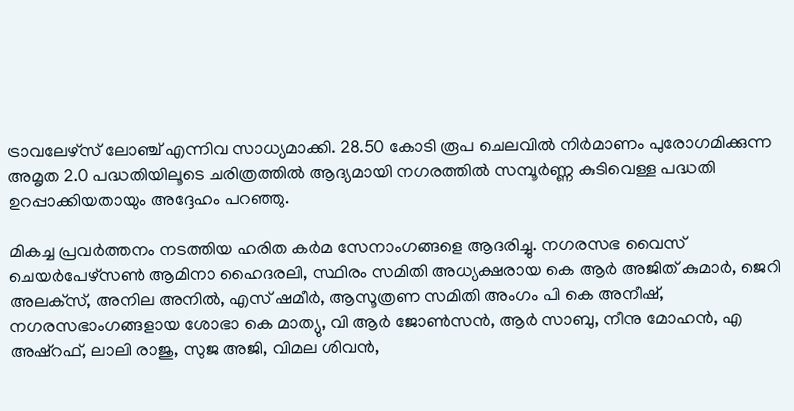ട്രാവലേഴ്‌സ് ലോഞ്ച് എന്നിവ സാധ്യമാക്കി. 28.50 കോടി രൂപ ചെലവില്‍ നിര്‍മാണം പുരോഗമിക്കുന്ന അമൃത 2.0 പദ്ധതിയിലൂടെ ചരിത്രത്തില്‍ ആദ്യമായി നഗരത്തില്‍ സമ്പൂര്‍ണ്ണ കുടിവെള്ള പദ്ധതി ഉറപ്പാക്കിയതായും അദ്ദേഹം പറഞ്ഞു.

മികച്ച പ്രവര്‍ത്തനം നടത്തിയ ഹരിത കര്‍മ സേനാംഗങ്ങളെ ആദരിച്ചു. നഗരസഭ വൈസ് ചെയര്‍പേഴ്‌സണ്‍ ആമിനാ ഹൈദരലി, സ്ഥിരം സമിതി അധ്യക്ഷരായ കെ ആര്‍ അജിത് കുമാര്‍, ജെറി അലക്‌സ്, അനില അനില്‍, എസ് ഷമീര്‍, ആസൂത്രണ സമിതി അംഗം പി കെ അനീഷ്, നഗരസഭാംഗങ്ങളായ ശോഭാ കെ മാത്യു, വി ആര്‍ ജോണ്‍സന്‍, ആര്‍ സാബു, നീനു മോഹന്‍, എ അഷ്‌റഫ്, ലാലി രാജു, സുജ അജി, വിമല ശിവന്‍,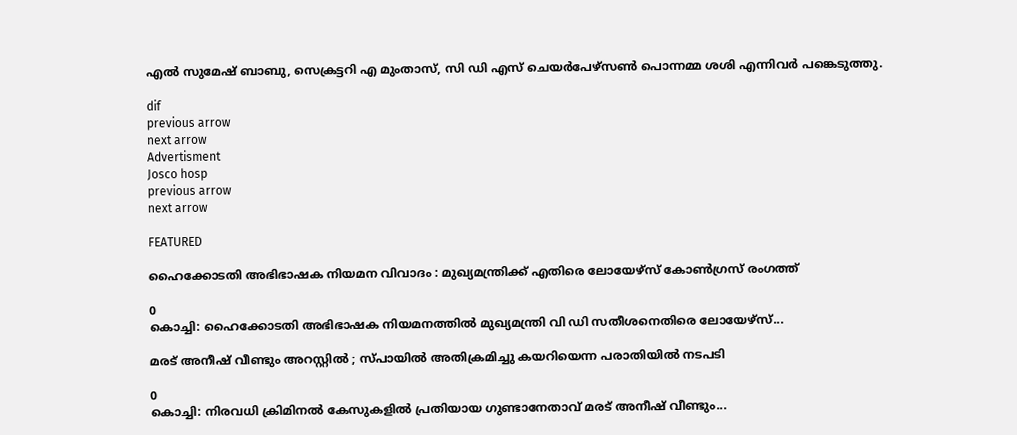എല്‍ സുമേഷ് ബാബു, സെക്രട്ടറി എ മുംതാസ്, സി ഡി എസ് ചെയര്‍പേഴ്‌സണ്‍ പൊന്നമ്മ ശശി എന്നിവര്‍ പങ്കെടുത്തു.

dif
previous arrow
next arrow
Advertisment
Josco hosp
previous arrow
next arrow

FEATURED

ഹൈക്കോടതി അഭിഭാഷക നിയമന വിവാദം : മുഖ്യമന്ത്രിക്ക് എതിരെ ലോയേഴ്സ് കോൺഗ്രസ് രംഗത്ത്

0
കൊച്ചി: ഹൈക്കോടതി അഭിഭാഷക നിയമനത്തിൽ മുഖ്യമന്ത്രി വി ഡി സതീശനെതിരെ ലോയേഴ്സ്...

മരട് അനീഷ് വീണ്ടും അറസ്റ്റിൽ ; സ്പായിൽ അതിക്രമിച്ചു കയറിയെന്ന പരാതിയിൽ നടപടി

0
കൊച്ചി: നിരവധി ക്രിമിനല്‍ കേസുകളില്‍ പ്രതിയായ ഗുണ്ടാനേതാവ് മരട് അനീഷ് വീണ്ടും...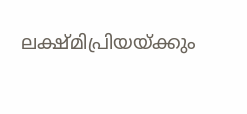ലക്ഷ്മിപ്രിയയ്ക്കും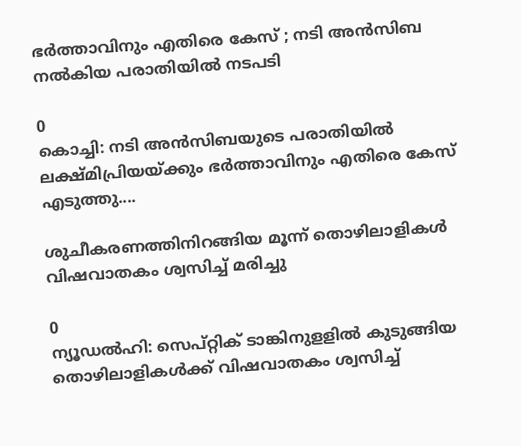ഭർത്താവിനും എതിരെ കേസ് ; നടി അൻസിബ നൽകിയ പരാതിയിൽ നടപടി

0
കൊച്ചി: നടി അന്‍സിബയുടെ പരാതിയില്‍ ലക്ഷ്മിപ്രിയയ്ക്കും ഭര്‍ത്താവിനും എതിരെ കേസ് എടുത്തു....

ശുചീകരണത്തിനിറങ്ങിയ മൂന്ന് തൊഴിലാളികൾ വിഷവാതകം ശ്വസിച്ച് മരിച്ചു

0
ന്യൂഡല്‍ഹി: സെപ്റ്റിക് ടാങ്കിനുളളില്‍ കുടുങ്ങിയ തൊഴിലാളികൾക്ക് വിഷവാതകം ശ്വസിച്ച്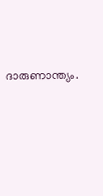ദാരുണാന്ത്യം.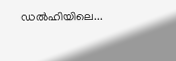ഡല്‍ഹിയിലെ...